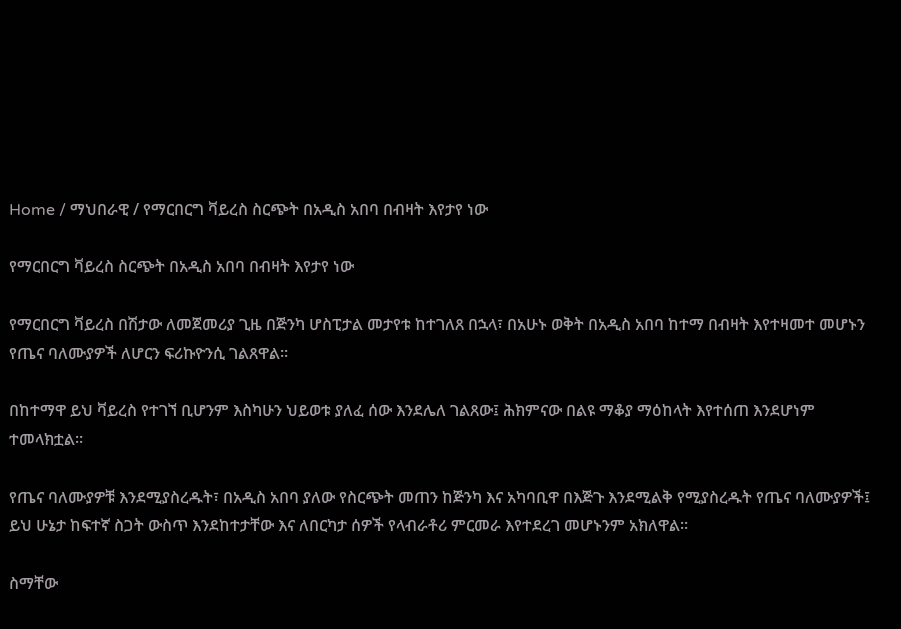Home / ማህበራዊ / የማርበርግ ቫይረስ ስርጭት በአዲስ አበባ በብዛት እየታየ ነው

የማርበርግ ቫይረስ ስርጭት በአዲስ አበባ በብዛት እየታየ ነው

የማርበርግ ቫይረስ በሽታው ለመጀመሪያ ጊዜ በጅንካ ሆስፒታል መታየቱ ከተገለጸ በኋላ፣ በአሁኑ ወቅት በአዲስ አበባ ከተማ በብዛት እየተዛመተ መሆኑን የጤና ባለሙያዎች ለሆርን ፍሪኩዮንሲ ገልጸዋል።

በከተማዋ ይህ ቫይረስ የተገኘ ቢሆንም እስካሁን ህይወቱ ያለፈ ሰው እንደሌለ ገልጸው፤ ሕክምናው በልዩ ማቆያ ማዕከላት እየተሰጠ እንደሆነም ተመላክቷል።

የጤና ባለሙያዎቹ እንደሚያስረዱት፣ በአዲስ አበባ ያለው የስርጭት መጠን ከጅንካ እና አካባቢዋ በእጅጉ እንደሚልቅ የሚያስረዱት የጤና ባለሙያዎች፤ ይህ ሁኔታ ከፍተኛ ስጋት ውስጥ እንደከተታቸው እና ለበርካታ ሰዎች የላብራቶሪ ምርመራ እየተደረገ መሆኑንም አክለዋል።

ስማቸው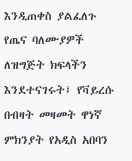እንዲጠቀስ ያልፈለጉ የጤና ባለሙያዎች ለዝግጅት ክፍላችን እንደተናገሩት፤ የቫይረሱ በብዛት መዛመት ዋነኛ ምክንያት የአዲስ አበባን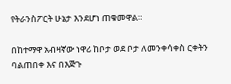የትራንስፖርት ሁኔታ እንደሆነ ጠቁመዋል።

በከተማዋ አብዛኛው ነዋሪ ከቦታ ወደ ቦታ ለመንቀሳቀስ ርቀትን ባልጠበቀ እና በእጅጉ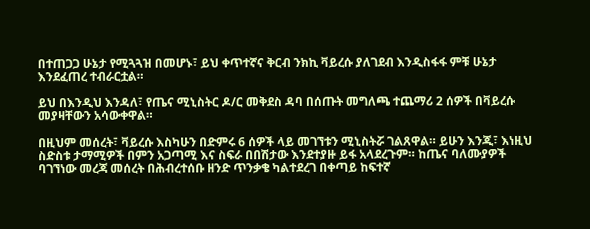በተጠጋጋ ሁኔታ የሚጓጓዝ በመሆኑ፣ ይህ ቀጥተኛና ቅርብ ንክኪ ቫይረሱ ያለገደብ እንዲስፋፋ ምቹ ሁኔታ እንደፈጠረ ተብራርቷል።

ይህ በእንዲህ እንዳለ፣ የጤና ሚኒስትር ዶ/ር መቅደስ ዳባ በሰጡት መግለጫ ተጨማሪ 2 ሰዎች በቫይረሱ መያዛቸውን አሳውቀዋል።

በዚህም መሰረት፣ ቫይረሱ እስካሁን በድምሩ 6 ሰዎች ላይ መገኘቱን ሚኒስትሯ ገልጸዋል። ይሁን እንጂ፣ እነዚህ ስድስቱ ታማሚዎች በምን አጋጣሚ እና ስፍራ በበሽታው እንደተያዙ ይፋ አላደረጉም። ከጤና ባለሙያዎች ባገኘነው መረጃ መሰረት በሕብረተሰቡ ዘንድ ጥንቃቄ ካልተደረገ በቀጣይ ከፍተኛ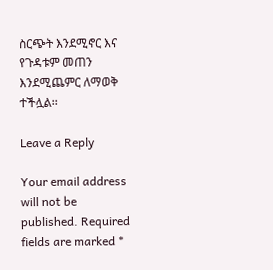ስርጭት እንደሚኖር እና የጉዳቱም መጠን እንደሚጨምር ለማወቅ ተችሏል፡፡

Leave a Reply

Your email address will not be published. Required fields are marked *